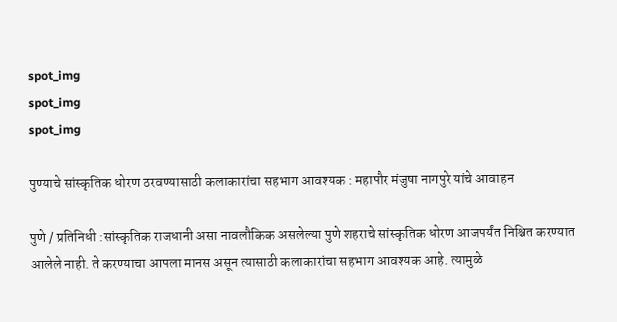spot_img
spot_img
spot_img

पुण्याचे सांस्कृतिक धोरण ठरवण्यासाठी कलाकारांचा सहभाग आवश्यक : महापौर मंजुषा नागपुरे यांचे आवाहन

पुणे / प्रतिनिधी :सांस्कृतिक राजधानी असा नावलौकिक असलेल्या पुणे शहराचे सांस्कृतिक धोरण आजपर्यंत निश्चित करण्यात आलेले नाही. ते करण्याचा आपला मानस असून त्यासाठी कलाकारांचा सहभाग आवश्यक आहे. त्यामुळे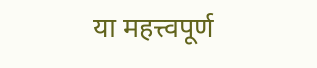या महत्त्वपूर्ण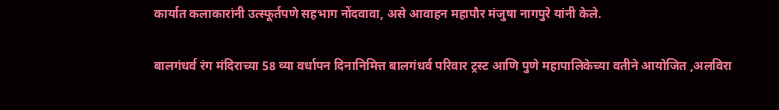कार्यात कलाकारांनी उत्स्फूर्तपणे सहभाग नोंदवावा, असे आवाहन महापौर मंजुषा नागपुरे यांनी केले.

बालगंधर्व रंग मंदिराच्या 58 व्या वर्धापन दिनानिमित्त बालगंधर्व परिवार ट्रस्ट आणि पुणे महापालिकेच्या वतीने आयोजित ,अलविरा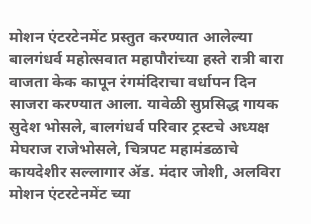मोशन एंटरटेनमेंट प्रस्तुत करण्यात आलेल्या बालगंधर्व महोत्सवात महापौरांच्या हस्ते रात्री बारा वाजता केक कापून रंगमंदिराचा वर्धापन दिन साजरा करण्यात आला. यावेळी सुप्रसिद्ध गायक सुदेश भोसले, बालगंधर्व परिवार ट्रस्टचे अध्यक्ष मेघराज राजेभोसले, चित्रपट महामंडळाचे कायदेशीर सल्लागार ॲड. मंदार जोशी, अलविरा मोशन एंटरटेनमेंट च्या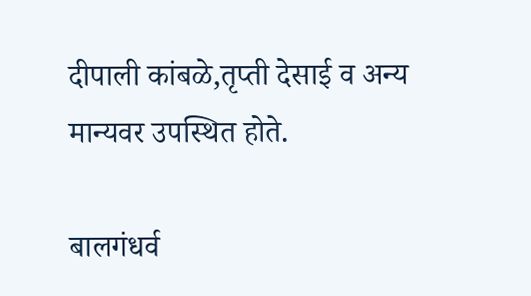दीपाली कांबळे,तृप्ती देसाई व अन्य मान्यवर उपस्थित होते.

बालगंधर्व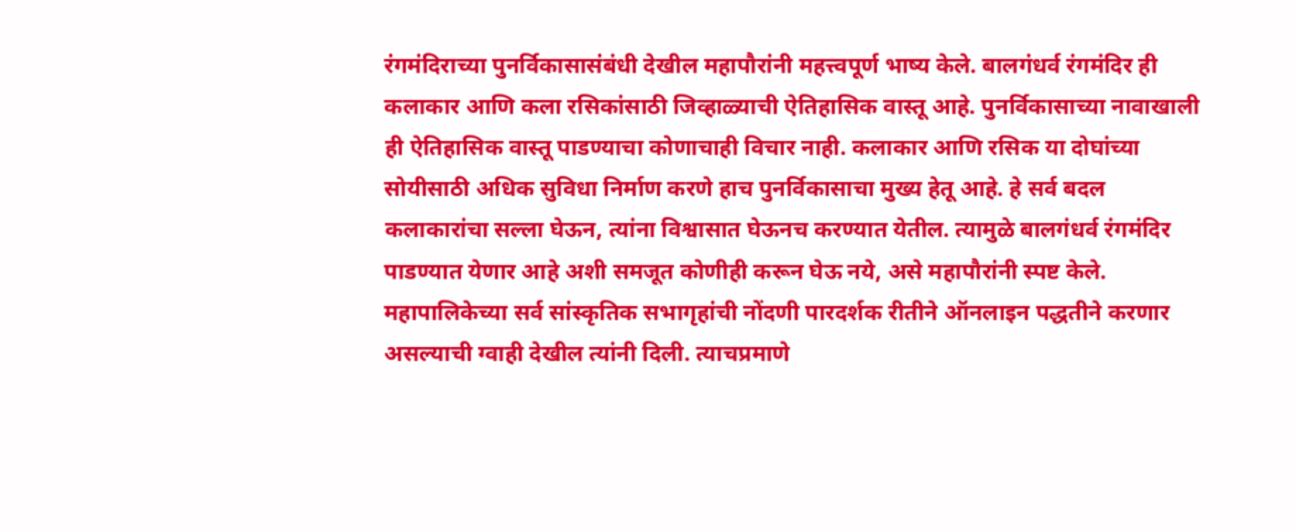रंगमंदिराच्या पुनर्विकासासंबंधी देखील महापौरांनी महत्त्वपूर्ण भाष्य केले. बालगंधर्व रंगमंदिर ही कलाकार आणि कला रसिकांसाठी जिव्हाळ्याची ऐतिहासिक वास्तू आहे. पुनर्विकासाच्या नावाखाली ही ऐतिहासिक वास्तू पाडण्याचा कोणाचाही विचार नाही. कलाकार आणि रसिक या दोघांच्या सोयीसाठी अधिक सुविधा निर्माण करणे हाच पुनर्विकासाचा मुख्य हेतू आहे. हे सर्व बदल कलाकारांचा सल्ला घेऊन, त्यांना विश्वासात घेऊनच करण्यात येतील. त्यामुळे बालगंधर्व रंगमंदिर पाडण्यात येणार आहे अशी समजूत कोणीही करून घेऊ नये, असे महापौरांनी स्पष्ट केले. महापालिकेच्या सर्व सांस्कृतिक सभागृहांची नोंदणी पारदर्शक रीतीने ऑनलाइन पद्धतीने करणार असल्याची ग्वाही देखील त्यांनी दिली. त्याचप्रमाणे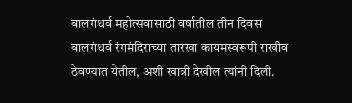बालगंधर्व महोत्सवासाठी वर्षातील तीन दिवस बालगंधर्व रंगमंदिराच्या तारखा कायमस्वरूपी राखीव ठेवण्यात येतील, अशी खात्री देखील त्यांनी दिली.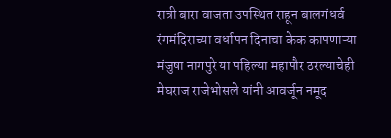रात्री बारा वाजता उपस्थित राहून बालगंधर्व रंगमंदिराच्या वर्धापन दिनाचा केक कापणाऱ्या मंजुषा नागपुरे या पहिल्या महापौर ठरल्याचेही मेघराज राजेभोसले यांनी आवर्जून नमूद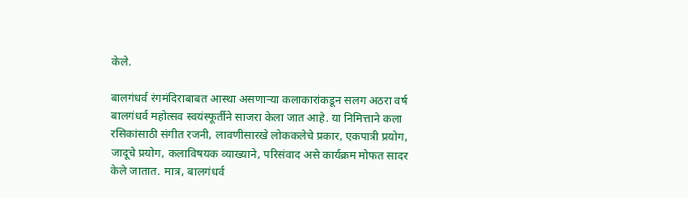केले.

बालगंधर्व रंगमंदिराबाबत आस्था असणाऱ्या कलाकारांकडून सलग अठरा वर्ष बालगंधर्व महोत्सव स्वयंस्फूर्तीने साजरा केला जात आहे. या निमित्ताने कला रसिकांसाठी संगीत रजनी, लावणीसारखे लोककलेचे प्रकार, एकपात्री प्रयोग, जादूचे प्रयोग, कलाविषयक व्याख्याने, परिसंवाद असे कार्यक्रम मोफत सादर केले जातात. मात्र, बालगंधर्व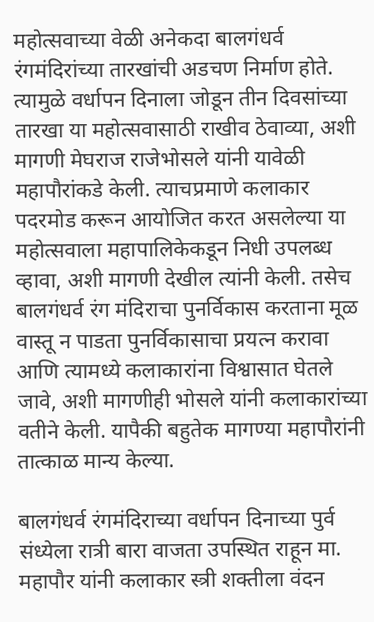महोत्सवाच्या वेळी अनेकदा बालगंधर्व रंगमंदिरांच्या तारखांची अडचण निर्माण होते. त्यामुळे वर्धापन दिनाला जोडून तीन दिवसांच्या तारखा या महोत्सवासाठी राखीव ठेवाव्या, अशी मागणी मेघराज राजेभोसले यांनी यावेळी महापौरांकडे केली. त्याचप्रमाणे कलाकार पदरमोड करून आयोजित करत असलेल्या या महोत्सवाला महापालिकेकडून निधी उपलब्ध व्हावा, अशी मागणी देखील त्यांनी केली. तसेच बालगंधर्व रंग मंदिराचा पुनर्विकास करताना मूळ वास्तू न पाडता पुनर्विकासाचा प्रयत्न करावा आणि त्यामध्ये कलाकारांना विश्वासात घेतले जावे, अशी मागणीही भोसले यांनी कलाकारांच्या वतीने केली. यापैकी बहुतेक मागण्या महापौरांनी तात्काळ मान्य केल्या.

बालगंधर्व रंगमंदिराच्या वर्धापन दिनाच्या पुर्व संध्येला रात्री बारा वाजता उपस्थित राहून मा. महापौर यांनी कलाकार स्त्री शक्तीला वंदन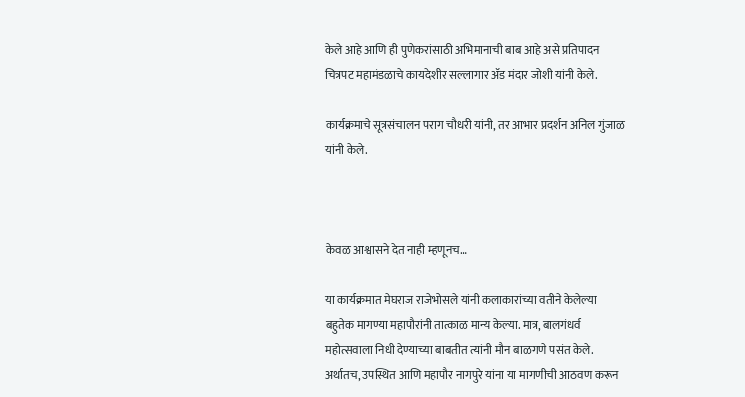केले आहे आणि ही पुणेकरांसाठी अभिमानाची बाब आहे असे प्रतिपादन चित्रपट महामंडळाचे कायदेशीर सल्लागार ॲड मंदार जोशी यांनी केले.

कार्यक्रमाचे सूत्रसंचालन पराग चौधरी यांनी, तर आभार प्रदर्शन अनिल गुंजाळ यांनी केले.



केवळ आश्वासने देत नाही म्हणूनच…

या कार्यक्रमात मेघराज राजेभोसले यांनी कलाकारांच्या वतीने केलेल्या बहुतेक मागण्या महापौरांनी तात्काळ मान्य केल्या. मात्र, बालगंधर्व महोत्सवाला निधी देण्याच्या बाबतीत त्यांनी मौन बाळगणे पसंत केले. अर्थातच, उपस्थित आणि महापौर नागपुरे यांना या मागणीची आठवण करून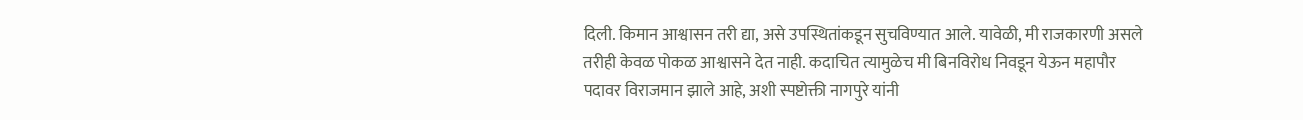दिली. किमान आश्वासन तरी द्या, असे उपस्थितांकडून सुचविण्यात आले. यावेळी, मी राजकारणी असले तरीही केवळ पोकळ आश्वासने देत नाही. कदाचित त्यामुळेच मी बिनविरोध निवडून येऊन महापौर पदावर विराजमान झाले आहे, अशी स्पष्टोक्ती नागपुरे यांनी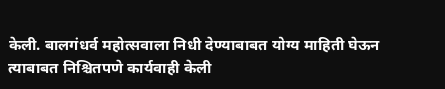केली. बालगंधर्व महोत्सवाला निधी देण्याबाबत योग्य माहिती घेऊन त्याबाबत निश्चितपणे कार्यवाही केली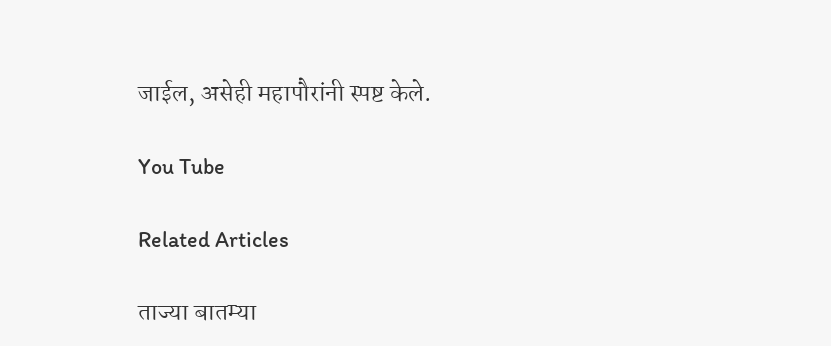जाईल, असेही महापौरांनी स्पष्ट केले.

You Tube

Related Articles

ताज्या बातम्या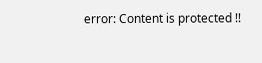error: Content is protected !!